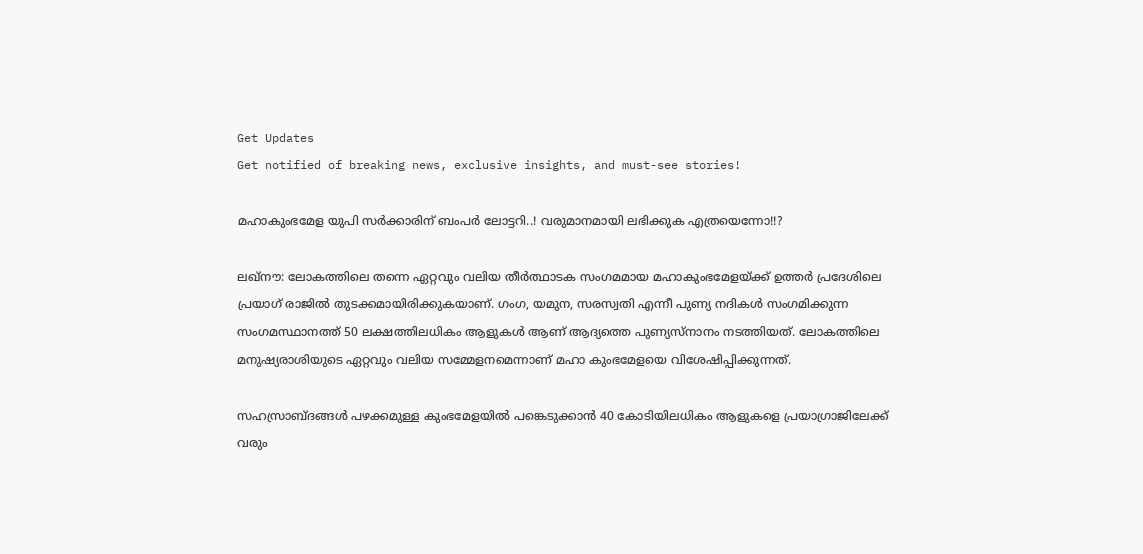Get Updates
Get notified of breaking news, exclusive insights, and must-see stories!

മഹാകുംഭമേള യുപി സര്‍ക്കാരിന് ബംപര്‍ ലോട്ടറി..! വരുമാനമായി ലഭിക്കുക എത്രയെന്നോ!!?

ലഖ്‌നൗ: ലോകത്തിലെ തന്നെ ഏറ്റവും വലിയ തീര്‍ത്ഥാടക സംഗമമായ മഹാകുംഭമേളയ്ക്ക് ഉത്തര്‍ പ്രദേശിലെ പ്രയാഗ് രാജില്‍ തുടക്കമായിരിക്കുകയാണ്. ഗംഗ, യമുന, സരസ്വതി എന്നീ പുണ്യ നദികള്‍ സംഗമിക്കുന്ന സംഗമസ്ഥാനത്ത് 50 ലക്ഷത്തിലധികം ആളുകള്‍ ആണ് ആദ്യത്തെ പുണ്യസ്‌നാനം നടത്തിയത്. ലോകത്തിലെ മനുഷ്യരാശിയുടെ ഏറ്റവും വലിയ സമ്മേളനമെന്നാണ് മഹാ കുംഭമേളയെ വിശേഷിപ്പിക്കുന്നത്.

സഹസ്രാബ്ദങ്ങള്‍ പഴക്കമുള്ള കുംഭമേളയില്‍ പങ്കെടുക്കാന്‍ 40 കോടിയിലധികം ആളുകളെ പ്രയാഗ്രാജിലേക്ക് വരും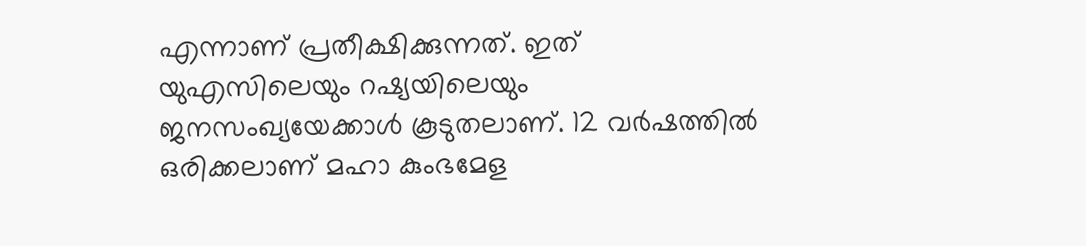എന്നാണ് പ്രതീക്ഷിക്കുന്നത്. ഇത് യുഎസിലെയും റഷ്യയിലെയും ജനസംഖ്യയേക്കാള്‍ കൂടുതലാണ്. 12 വര്‍ഷത്തില്‍ ഒരിക്കലാണ് മഹാ കുംഭമേള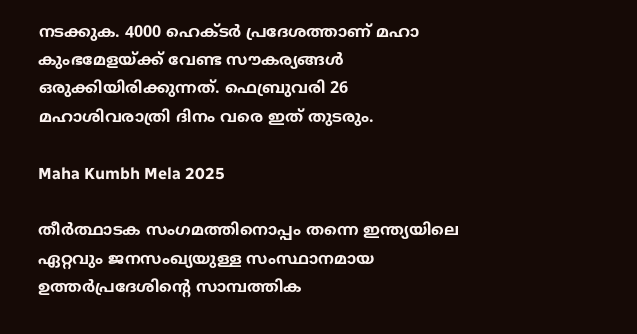നടക്കുക. 4000 ഹെക്ടര്‍ പ്രദേശത്താണ് മഹാ കുംഭമേളയ്ക്ക് വേണ്ട സൗകര്യങ്ങള്‍ ഒരുക്കിയിരിക്കുന്നത്. ഫെബ്രുവരി 26 മഹാശിവരാത്രി ദിനം വരെ ഇത് തുടരും.

Maha Kumbh Mela 2025

തീര്‍ത്ഥാടക സംഗമത്തിനൊപ്പം തന്നെ ഇന്ത്യയിലെ ഏറ്റവും ജനസംഖ്യയുള്ള സംസ്ഥാനമായ ഉത്തര്‍പ്രദേശിന്റെ സാമ്പത്തിക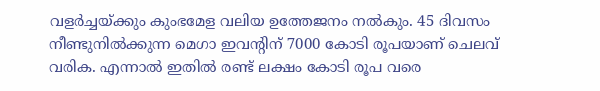വളര്‍ച്ചയ്ക്കും കുംഭമേള വലിയ ഉത്തേജനം നല്‍കും. 45 ദിവസം നീണ്ടുനില്‍ക്കുന്ന മെഗാ ഇവന്റിന് 7000 കോടി രൂപയാണ് ചെലവ് വരിക. എന്നാല്‍ ഇതില്‍ രണ്ട് ലക്ഷം കോടി രൂപ വരെ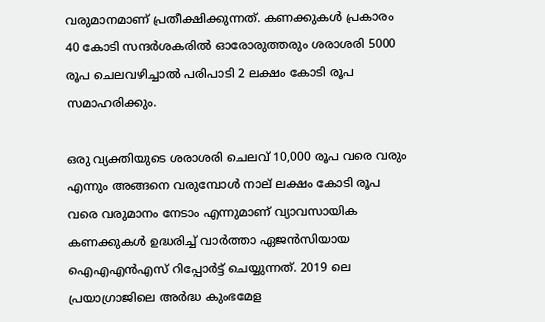വരുമാനമാണ് പ്രതീക്ഷിക്കുന്നത്. കണക്കുകള്‍ പ്രകാരം 40 കോടി സന്ദര്‍ശകരില്‍ ഓരോരുത്തരും ശരാശരി 5000 രൂപ ചെലവഴിച്ചാല്‍ പരിപാടി 2 ലക്ഷം കോടി രൂപ സമാഹരിക്കും.

ഒരു വ്യക്തിയുടെ ശരാശരി ചെലവ് 10,000 രൂപ വരെ വരും എന്നും അങ്ങനെ വരുമ്പോള്‍ നാല് ലക്ഷം കോടി രൂപ വരെ വരുമാനം നേടാം എന്നുമാണ് വ്യാവസായിക കണക്കുകള്‍ ഉദ്ധരിച്ച് വാര്‍ത്താ ഏജന്‍സിയായ ഐഎഎന്‍എസ് റിപ്പോര്‍ട്ട് ചെയ്യുന്നത്. 2019 ലെ പ്രയാഗ്രാജിലെ അര്‍ദ്ധ കുംഭമേള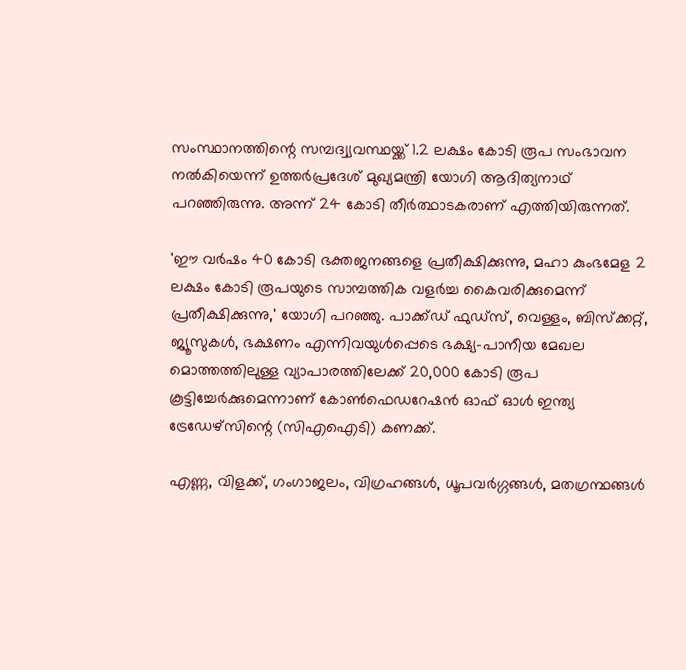സംസ്ഥാനത്തിന്റെ സമ്പദ്വ്യവസ്ഥയ്ക്ക് 1.2 ലക്ഷം കോടി രൂപ സംഭാവന നല്‍കിയെന്ന് ഉത്തര്‍പ്രദേശ് മുഖ്യമന്ത്രി യോഗി ആദിത്യനാഥ് പറഞ്ഞിരുന്നു. അന്ന് 24 കോടി തീര്‍ത്ഥാടകരാണ് എത്തിയിരുന്നത്.

'ഈ വര്‍ഷം 40 കോടി ഭക്തജനങ്ങളെ പ്രതീക്ഷിക്കുന്നു, മഹാ കുംഭമേള 2 ലക്ഷം കോടി രൂപയുടെ സാമ്പത്തിക വളര്‍ച്ച കൈവരിക്കുമെന്ന് പ്രതീക്ഷിക്കുന്നു,' യോഗി പറഞ്ഞു. പാക്ക്ഡ് ഫുഡ്സ്, വെള്ളം, ബിസ്‌ക്കറ്റ്, ജ്യൂസുകള്‍, ഭക്ഷണം എന്നിവയുള്‍പ്പെടെ ഭക്ഷ്യ-പാനീയ മേഖല മൊത്തത്തിലുള്ള വ്യാപാരത്തിലേക്ക് 20,000 കോടി രൂപ കൂട്ടിച്ചേര്‍ക്കുമെന്നാണ് കോണ്‍ഫെഡറേഷന്‍ ഓഫ് ഓള്‍ ഇന്ത്യ ട്രേഡേഴ്സിന്റെ (സിഎഐടി) കണക്ക്.

എണ്ണ, വിളക്ക്, ഗംഗാജലം, വിഗ്രഹങ്ങള്‍, ധൂപവര്‍ഗ്ഗങ്ങള്‍, മതഗ്രന്ഥങ്ങള്‍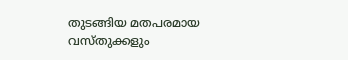തുടങ്ങിയ മതപരമായ വസ്തുക്കളും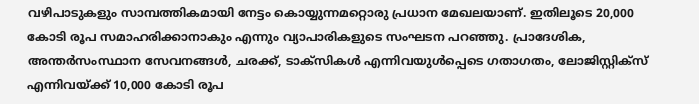വഴിപാടുകളും സാമ്പത്തികമായി നേട്ടം കൊയ്യുന്നമറ്റൊരു പ്രധാന മേഖലയാണ്. ഇതിലൂടെ 20,000 കോടി രൂപ സമാഹരിക്കാനാകും എന്നും വ്യാപാരികളുടെ സംഘടന പറഞ്ഞു. പ്രാദേശിക, അന്തര്‍സംസ്ഥാന സേവനങ്ങള്‍, ചരക്ക്, ടാക്‌സികള്‍ എന്നിവയുള്‍പ്പെടെ ഗതാഗതം, ലോജിസ്റ്റിക്‌സ് എന്നിവയ്ക്ക് 10,000 കോടി രൂപ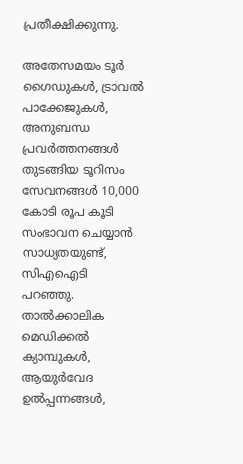പ്രതീക്ഷിക്കുന്നു.

അതേസമയം ടൂര്‍ ഗൈഡുകള്‍, ട്രാവല്‍ പാക്കേജുകള്‍, അനുബന്ധ പ്രവര്‍ത്തനങ്ങള്‍ തുടങ്ങിയ ടൂറിസം സേവനങ്ങള്‍ 10,000 കോടി രൂപ കൂടി സംഭാവന ചെയ്യാന്‍ സാധ്യതയുണ്ട്, സിഎഐടി പറഞ്ഞു. താല്‍ക്കാലിക മെഡിക്കല്‍ ക്യാമ്പുകള്‍, ആയുര്‍വേദ ഉല്‍പ്പന്നങ്ങള്‍,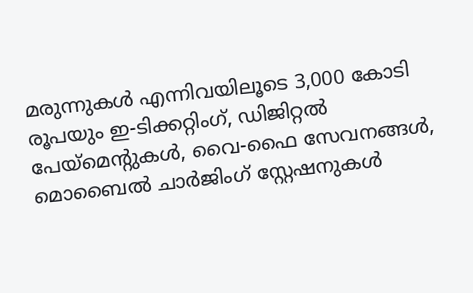മരുന്നുകള്‍ എന്നിവയിലൂടെ 3,000 കോടി രൂപയും ഇ-ടിക്കറ്റിംഗ്, ഡിജിറ്റല്‍ പേയ്മെന്റുകള്‍, വൈ-ഫൈ സേവനങ്ങള്‍, മൊബൈല്‍ ചാര്‍ജിംഗ് സ്റ്റേഷനുകള്‍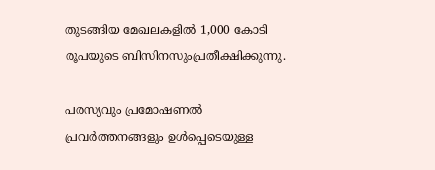തുടങ്ങിയ മേഖലകളില്‍ 1,000 കോടി രൂപയുടെ ബിസിനസുംപ്രതീക്ഷിക്കുന്നു.

പരസ്യവും പ്രമോഷണല്‍ പ്രവര്‍ത്തനങ്ങളും ഉള്‍പ്പെടെയുള്ള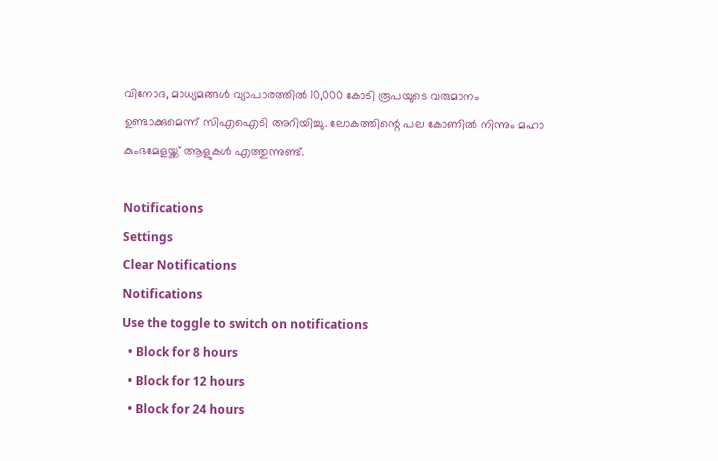വിനോദ, മാധ്യമങ്ങള്‍ വ്യാപാരത്തില്‍ 10,000 കോടി രൂപയുടെ വരുമാനം ഉണ്ടാക്കുമെന്ന് സിഎഐടി അറിയിച്ചു. ലോകത്തിന്റെ പല കോണില്‍ നിന്നും മഹാ കുംഭമേളയ്ക്ക് ആളുകള്‍ എത്തുന്നുണ്ട്.

Notifications
Settings
Clear Notifications
Notifications
Use the toggle to switch on notifications
  • Block for 8 hours
  • Block for 12 hours
  • Block for 24 hours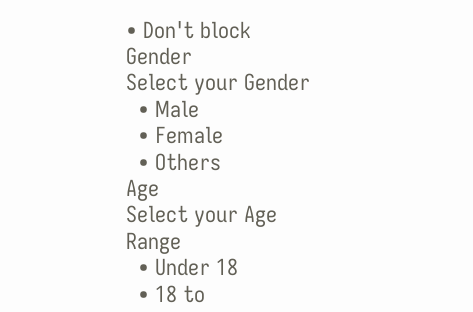• Don't block
Gender
Select your Gender
  • Male
  • Female
  • Others
Age
Select your Age Range
  • Under 18
  • 18 to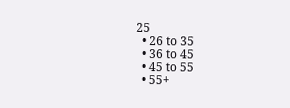25
  • 26 to 35
  • 36 to 45
  • 45 to 55
  • 55+